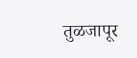तुळजापूर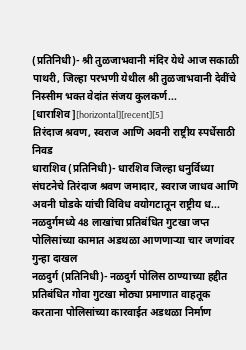(प्रतिनिधी)- श्री तुळजाभवानी मंदिर येथे आज सकाळी पाथरी, जिल्हा परभणी येथील श्री तुळजाभवानी देवींचे निस्सीम भक्त वेदांत संजय कुलकर्ण...
[धाराशिव][horizontal][recent][5]
तिरंदाज श्रवण, स्वराज आणि अवनी राष्ट्रीय स्पर्धेसाठी निवड
धाराशिव (प्रतिनिधी)- धारशिव जिल्हा धनुर्विध्या संघटनेचे तिरंदाज श्रवण जमादार, स्वराज जाधव आणि अवनी घोडके यांची विविध वयोगटातून राष्ट्रीय ध...
नळदुर्गमध्ये 48 लाखांचा प्रतिबंधित गुटखा जप्त पोलिसांच्या कामात अडथळा आणणाऱ्या चार जणांवर गुन्हा दाखल
नळदुर्ग (प्रतिनिधी)- नळदुर्ग पोलिस ठाण्याच्या हद्दीत प्रतिबंधित गोवा गुटखा मोठ्या प्रमाणात वाहतूक करताना पोलिसांच्या कारवाईत अडथळा निर्माण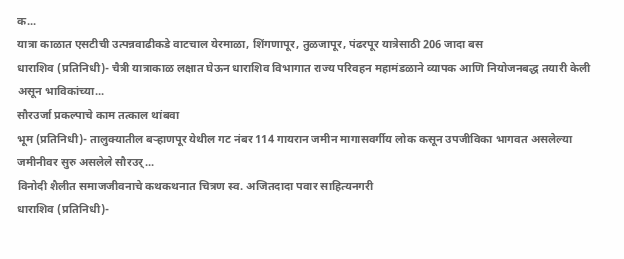क...
यात्रा काळात एसटीची उत्पन्नवाढीकडे वाटचाल येरमाळा, शिंगणापूर, तुळजापूर, पंढरपूर यात्रेसाठी 206 जादा बस
धाराशिव (प्रतिनिधी)- चैत्री यात्राकाळ लक्षात घेऊन धाराशिव विभागात राज्य परिवहन महामंडळाने व्यापक आणि नियोजनबद्ध तयारी केली असून भाविकांच्या...
सौरउर्जा प्रकल्पाचे काम तत्काल थांबवा
भूम (प्रतिनिधी)- तालुक्यातील बऱ्हाणपूर येथील गट नंबर 114 गायरान जमीन मागासवर्गीय लोक कसून उपजीविका भागवत असलेल्या जमीनीवर सुरु असलेले सौरउर्...
विनोदी शैलीत समाजजीवनाचे कथकथनात चित्रण स्व. अजितदादा पवार साहित्यनगरी
धाराशिव (प्रतिनिधी)-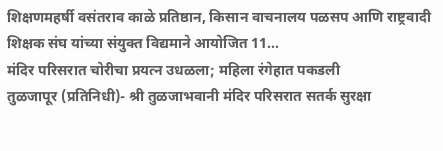शिक्षणमहर्षी वसंतराव काळे प्रतिष्ठान, किसान वाचनालय पळसप आणि राष्ट्रवादी शिक्षक संघ यांच्या संयुक्त विद्यमाने आयोजित 11...
मंदिर परिसरात चोरीचा प्रयत्न उधळला; महिला रंगेहात पकडली
तुळजापूर (प्रतिनिधी)- श्री तुळजाभवानी मंदिर परिसरात सतर्क सुरक्षा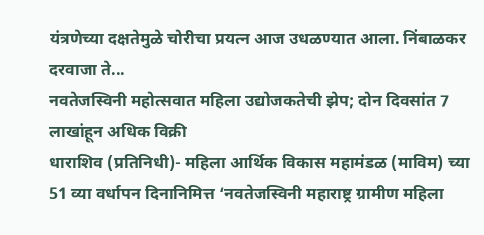यंत्रणेच्या दक्षतेमुळे चोरीचा प्रयत्न आज उधळण्यात आला. निंबाळकर दरवाजा ते...
नवतेजस्विनी महोत्सवात महिला उद्योजकतेची झेप; दोन दिवसांत 7 लाखांहून अधिक विक्री
धाराशिव (प्रतिनिधी)- महिला आर्थिक विकास महामंडळ (माविम) च्या 51 व्या वर्धापन दिनानिमित्त ‘नवतेजस्विनी महाराष्ट्र ग्रामीण महिला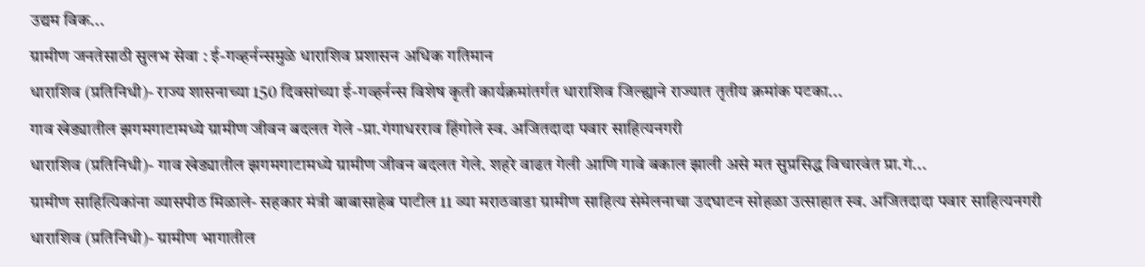उद्यम विक...
ग्रामीण जनतेसाठी सुलभ सेवा : ई-गव्हर्नन्समुळे धाराशिव प्रशासन अधिक गतिमान
धाराशिव (प्रतिनिधी)- राज्य शासनाच्या 150 दिवसांच्या ई-गव्हर्नन्स विशेष कृती कार्यक्रमांतर्गत धाराशिव जिल्ह्याने राज्यात तृतीय क्रमांक पटका...
गाव खेड्यातील झगमगाटामध्ये ग्रामीण जीवन बदलत गेले -प्रा.गंगाधरराव हिंगोले स्व. अजितदादा पवार साहित्यनगरी
धाराशिव (प्रतिनिधी)- गाव खेड्यातील झगमगाटामध्ये ग्रामीण जीवन बदलत गेले. शहरे वाढत गेली आणि गावे बकाल झाली असे मत सुप्रसिद्ध विचारवंत प्रा.गं...
ग्रामीण साहित्यिकांना व्यासपीठ मिळाले- सहकार मंत्री बाबासाहेब पाटील 11 व्या मराठवाडा ग्रामीण साहित्य संमेलनाचा उदघाटन सोहळा उत्साहात स्व. अजितदादा पवार साहित्यनगरी
धाराशिव (प्रतिनिधी)- ग्रामीण भागातील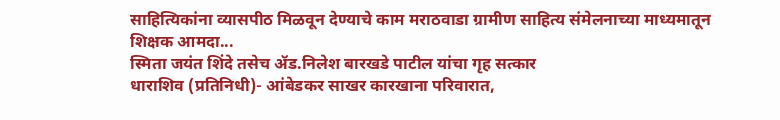साहित्यिकांना व्यासपीठ मिळवून देण्याचे काम मराठवाडा ग्रामीण साहित्य संमेलनाच्या माध्यमातून शिक्षक आमदा...
स्मिता जयंत शिंदे तसेच ॲड.निलेश बारखडे पाटील यांचा गृह सत्कार
धाराशिव (प्रतिनिधी)- आंबेडकर साखर कारखाना परिवारात,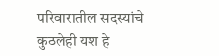परिवारातील सदस्यांचे कुठलेही यश हे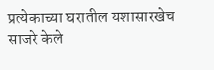प्रत्येकाच्या घरातील यशासारखेच साजरे केले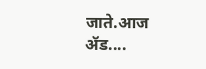जाते.आज ॲड....